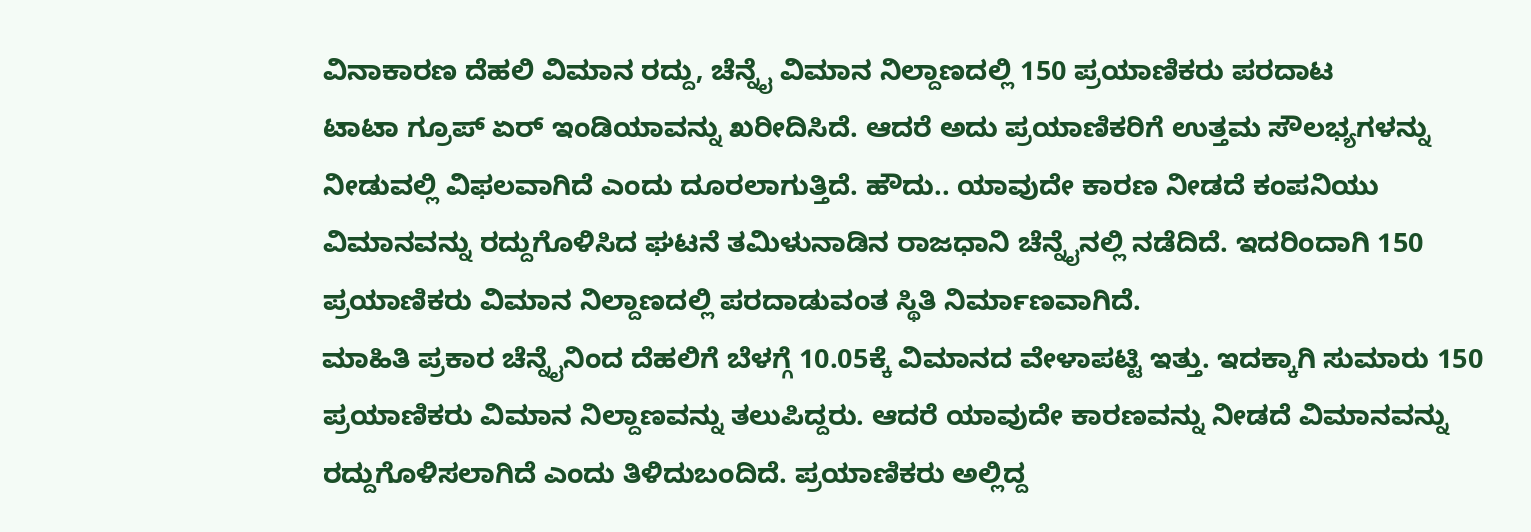ವಿನಾಕಾರಣ ದೆಹಲಿ ವಿಮಾನ ರದ್ದು, ಚೆನ್ನೈ ವಿಮಾನ ನಿಲ್ದಾಣದಲ್ಲಿ 150 ಪ್ರಯಾಣಿಕರು ಪರದಾಟ
ಟಾಟಾ ಗ್ರೂಪ್ ಏರ್ ಇಂಡಿಯಾವನ್ನು ಖರೀದಿಸಿದೆ. ಆದರೆ ಅದು ಪ್ರಯಾಣಿಕರಿಗೆ ಉತ್ತಮ ಸೌಲಭ್ಯಗಳನ್ನು ನೀಡುವಲ್ಲಿ ವಿಫಲವಾಗಿದೆ ಎಂದು ದೂರಲಾಗುತ್ತಿದೆ. ಹೌದು.. ಯಾವುದೇ ಕಾರಣ ನೀಡದೆ ಕಂಪನಿಯು ವಿಮಾನವನ್ನು ರದ್ದುಗೊಳಿಸಿದ ಘಟನೆ ತಮಿಳುನಾಡಿನ ರಾಜಧಾನಿ ಚೆನ್ನೈನಲ್ಲಿ ನಡೆದಿದೆ. ಇದರಿಂದಾಗಿ 150 ಪ್ರಯಾಣಿಕರು ವಿಮಾನ ನಿಲ್ದಾಣದಲ್ಲಿ ಪರದಾಡುವಂತ ಸ್ಥಿತಿ ನಿರ್ಮಾಣವಾಗಿದೆ.
ಮಾಹಿತಿ ಪ್ರಕಾರ ಚೆನ್ನೈನಿಂದ ದೆಹಲಿಗೆ ಬೆಳಗ್ಗೆ 10.05ಕ್ಕೆ ವಿಮಾನದ ವೇಳಾಪಟ್ಟಿ ಇತ್ತು. ಇದಕ್ಕಾಗಿ ಸುಮಾರು 150 ಪ್ರಯಾಣಿಕರು ವಿಮಾನ ನಿಲ್ದಾಣವನ್ನು ತಲುಪಿದ್ದರು. ಆದರೆ ಯಾವುದೇ ಕಾರಣವನ್ನು ನೀಡದೆ ವಿಮಾನವನ್ನು ರದ್ದುಗೊಳಿಸಲಾಗಿದೆ ಎಂದು ತಿಳಿದುಬಂದಿದೆ. ಪ್ರಯಾಣಿಕರು ಅಲ್ಲಿದ್ದ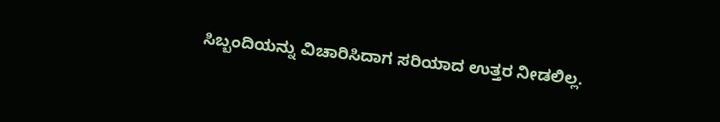ಸಿಬ್ಬಂದಿಯನ್ನು ವಿಚಾರಿಸಿದಾಗ ಸರಿಯಾದ ಉತ್ತರ ನೀಡಲಿಲ್ಲ.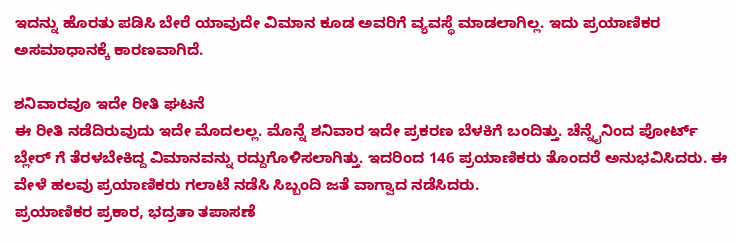ಇದನ್ನು ಹೊರತು ಪಡಿಸಿ ಬೇರೆ ಯಾವುದೇ ವಿಮಾನ ಕೂಡ ಅವರಿಗೆ ವ್ಯವಸ್ಥೆ ಮಾಡಲಾಗಿಲ್ಲ. ಇದು ಪ್ರಯಾಣಿಕರ ಅಸಮಾಧಾನಕ್ಕೆ ಕಾರಣವಾಗಿದೆ.

ಶನಿವಾರವೂ ಇದೇ ರೀತಿ ಘಟನೆ
ಈ ರೀತಿ ನಡೆದಿರುವುದು ಇದೇ ಮೊದಲಲ್ಲ. ಮೊನ್ನೆ ಶನಿವಾರ ಇದೇ ಪ್ರಕರಣ ಬೆಳಕಿಗೆ ಬಂದಿತ್ತು. ಚೆನ್ನೈನಿಂದ ಪೋರ್ಟ್ ಬ್ಲೇರ್ ಗೆ ತೆರಳಬೇಕಿದ್ದ ವಿಮಾನವನ್ನು ರದ್ದುಗೊಳಿಸಲಾಗಿತ್ತು. ಇದರಿಂದ 146 ಪ್ರಯಾಣಿಕರು ತೊಂದರೆ ಅನುಭವಿಸಿದರು. ಈ ವೇಳೆ ಹಲವು ಪ್ರಯಾಣಿಕರು ಗಲಾಟೆ ನಡೆಸಿ ಸಿಬ್ಬಂದಿ ಜತೆ ವಾಗ್ವಾದ ನಡೆಸಿದರು.
ಪ್ರಯಾಣಿಕರ ಪ್ರಕಾರ, ಭದ್ರತಾ ತಪಾಸಣೆ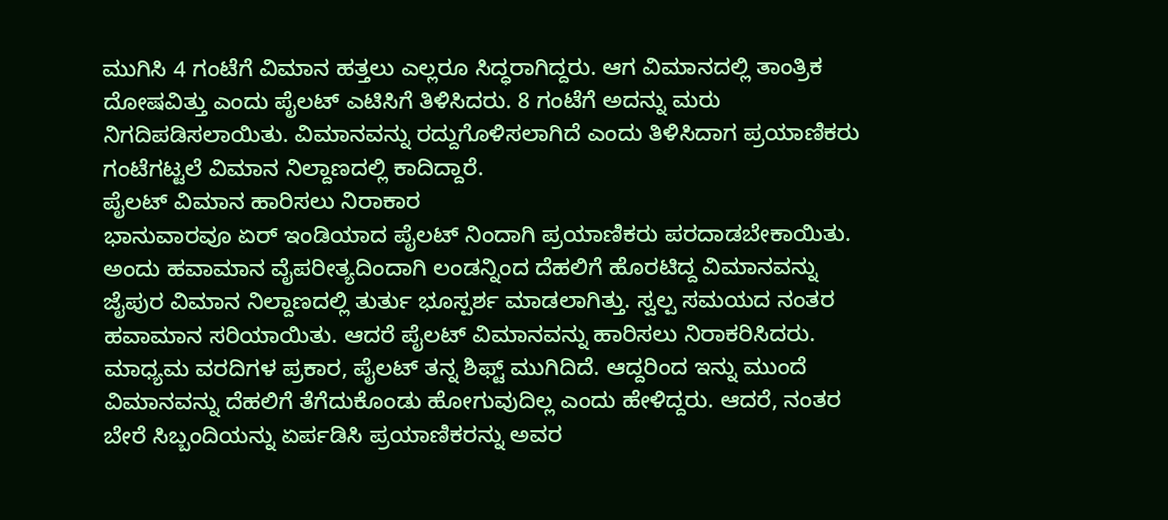ಮುಗಿಸಿ 4 ಗಂಟೆಗೆ ವಿಮಾನ ಹತ್ತಲು ಎಲ್ಲರೂ ಸಿದ್ಧರಾಗಿದ್ದರು. ಆಗ ವಿಮಾನದಲ್ಲಿ ತಾಂತ್ರಿಕ ದೋಷವಿತ್ತು ಎಂದು ಪೈಲಟ್ ಎಟಿಸಿಗೆ ತಿಳಿಸಿದರು. 8 ಗಂಟೆಗೆ ಅದನ್ನು ಮರು ನಿಗದಿಪಡಿಸಲಾಯಿತು. ವಿಮಾನವನ್ನು ರದ್ದುಗೊಳಿಸಲಾಗಿದೆ ಎಂದು ತಿಳಿಸಿದಾಗ ಪ್ರಯಾಣಿಕರು ಗಂಟೆಗಟ್ಟಲೆ ವಿಮಾನ ನಿಲ್ದಾಣದಲ್ಲಿ ಕಾದಿದ್ದಾರೆ.
ಪೈಲಟ್ ವಿಮಾನ ಹಾರಿಸಲು ನಿರಾಕಾರ
ಭಾನುವಾರವೂ ಏರ್ ಇಂಡಿಯಾದ ಪೈಲಟ್ ನಿಂದಾಗಿ ಪ್ರಯಾಣಿಕರು ಪರದಾಡಬೇಕಾಯಿತು. ಅಂದು ಹವಾಮಾನ ವೈಪರೀತ್ಯದಿಂದಾಗಿ ಲಂಡನ್ನಿಂದ ದೆಹಲಿಗೆ ಹೊರಟಿದ್ದ ವಿಮಾನವನ್ನು ಜೈಪುರ ವಿಮಾನ ನಿಲ್ದಾಣದಲ್ಲಿ ತುರ್ತು ಭೂಸ್ಪರ್ಶ ಮಾಡಲಾಗಿತ್ತು. ಸ್ವಲ್ಪ ಸಮಯದ ನಂತರ ಹವಾಮಾನ ಸರಿಯಾಯಿತು. ಆದರೆ ಪೈಲಟ್ ವಿಮಾನವನ್ನು ಹಾರಿಸಲು ನಿರಾಕರಿಸಿದರು.
ಮಾಧ್ಯಮ ವರದಿಗಳ ಪ್ರಕಾರ, ಪೈಲಟ್ ತನ್ನ ಶಿಫ್ಟ್ ಮುಗಿದಿದೆ. ಆದ್ದರಿಂದ ಇನ್ನು ಮುಂದೆ ವಿಮಾನವನ್ನು ದೆಹಲಿಗೆ ತೆಗೆದುಕೊಂಡು ಹೋಗುವುದಿಲ್ಲ ಎಂದು ಹೇಳಿದ್ದರು. ಆದರೆ, ನಂತರ ಬೇರೆ ಸಿಬ್ಬಂದಿಯನ್ನು ಏರ್ಪಡಿಸಿ ಪ್ರಯಾಣಿಕರನ್ನು ಅವರ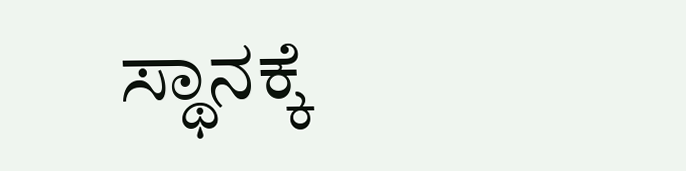ಸ್ಥಾನಕ್ಕೆ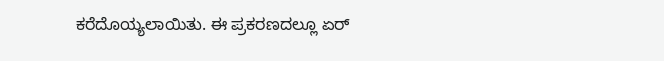ಕರೆದೊಯ್ಯಲಾಯಿತು. ಈ ಪ್ರಕರಣದಲ್ಲೂ ಏರ್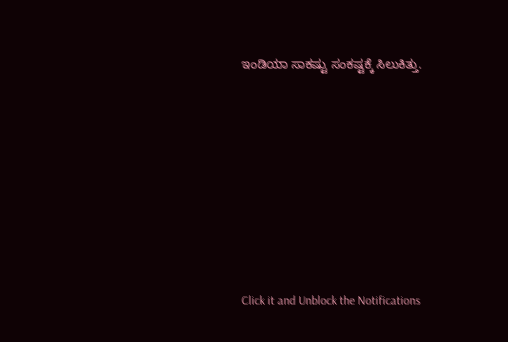ಇಂಡಿಯಾ ಸಾಕಷ್ಟು ಸಂಕಷ್ಟಕ್ಕೆ ಸಿಲುಕಿತ್ತು.












Click it and Unblock the Notifications